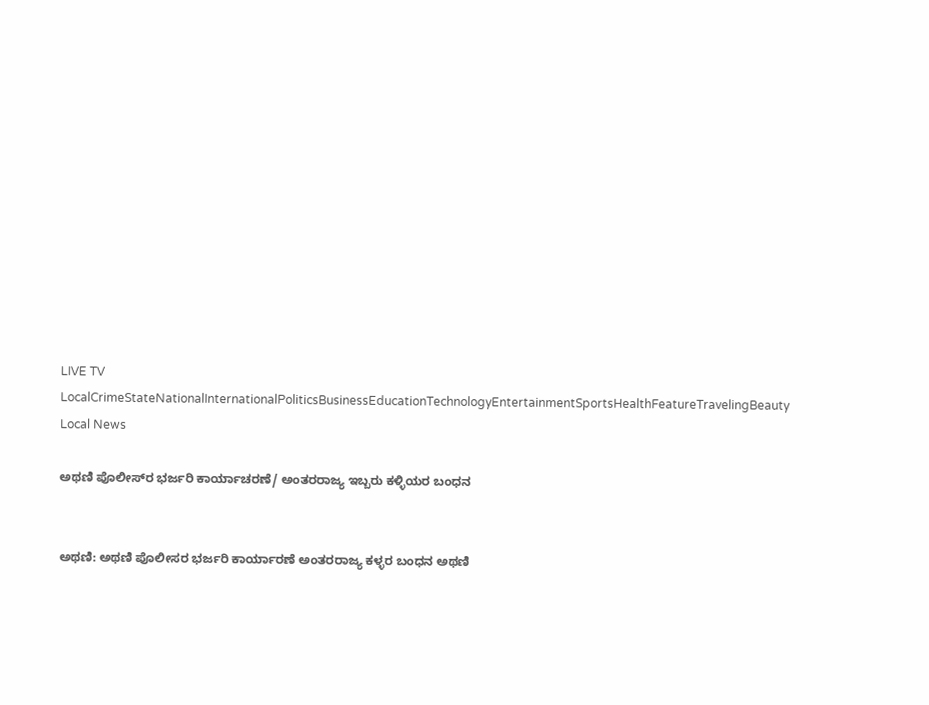LIVE TV LocalCrimeStateNationalInternationalPoliticsBusinessEducationTechnologyEntertainmentSportsHealthFeatureTravelingBeauty
Local News

ಅಥಣಿ ಪೊಲೀಸ್‌ರ ಭರ್ಜರಿ ಕಾರ್ಯಾಚರಣೆ/ ಅಂತರರಾಜ್ಯ ಇಬ್ಬರು ಕಳ್ಳಿಯರ ಬಂಧನ


ಅಥಣಿ: ಅಥಣಿ ಪೊಲೀಸರ ಭರ್ಜರಿ ಕಾರ್ಯಾರಣೆ ಅಂತರರಾಜ್ಯ ಕಳ್ಳರ ಬಂಧನ ಅಥಣಿ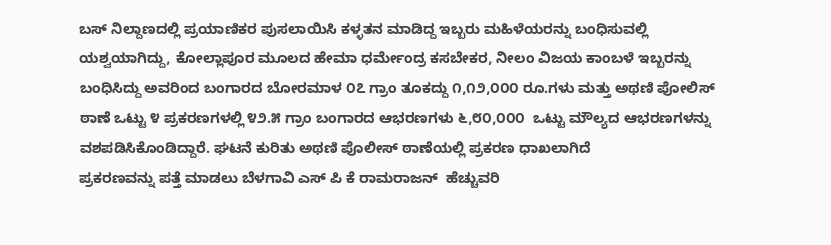ಬಸ್ ನಿಲ್ದಾಣದಲ್ಲಿ ಪ್ರಯಾಣಿಕರ ಪುಸಲಾಯಿಸಿ ಕಳ್ಳತನ ಮಾಡಿದ್ದ ಇಬ್ಬರು ಮಹಿಳೆಯರನ್ನು ಬಂಧಿಸುವಲ್ಲಿ ಯಶ್ವಯಾಗಿದ್ದು, ಕೋಲ್ಲಾಪೂರ ಮೂಲದ ಹೇಮಾ ಧರ್ಮೇಂದ್ರ ಕಸಬೇಕರ, ನೀಲಂ ವಿಜಯ ಕಾಂಬಳೆ ಇಬ್ಬರನ್ನು ಬಂಧಿಸಿದ್ದು ಅವರಿಂದ ಬಂಗಾರದ ಬೋರಮಾಳ ೦೭ ಗ್ರಾಂ ತೂಕದ್ದು ೧,೧೨,೦೦೦ ರೂ.ಗಳು ಮತ್ತು ಅಥಣಿ ಪೋಲಿಸ್ ಠಾಣೆ ಒಟ್ಟು ೪ ಪ್ರಕರಣಗಳಲ್ಲಿ ೪೨.೫ ಗ್ರಾಂ ಬಂಗಾರದ ಆಭರಣಗಳು ೬,೮೦,೦೦೦  ಒಟ್ಟು ಮೌಲ್ಯದ ಆಭರಣಗಳನ್ನು ವಶಪಡಿಸಿಕೊಂಡಿದ್ದಾರೆ. ಘಟನೆ ಕುರಿತು ಅಥಣಿ ಪೊಲೀಸ್ ಠಾಣೆಯಲ್ಲಿ ಪ್ರಕರಣ ಧಾಖಲಾಗಿದೆ
ಪ್ರಕರಣವನ್ನು ಪತ್ತೆ ಮಾಡಲು ಬೆಳಗಾವಿ ಎಸ್ ಪಿ ಕೆ ರಾಮರಾಜನ್  ಹೆಚ್ಚುವರಿ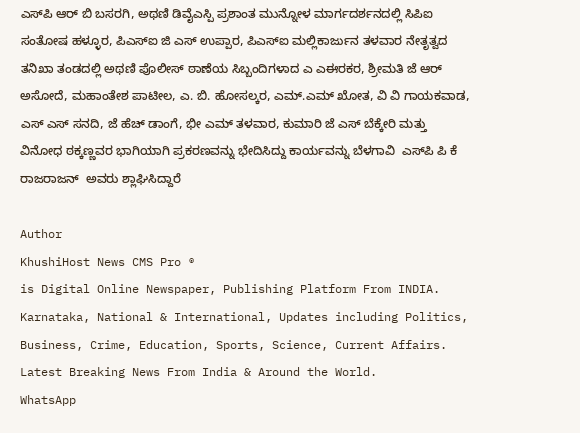ಎಸ್‌ಪಿ ಆರ್ ಬಿ ಬಸರಗಿ, ಅಥಣಿ ಡಿವೈಎಸ್ಪಿ ಪ್ರಶಾಂತ ಮುನ್ನೋಳ ಮಾರ್ಗದರ್ಶನದಲ್ಲಿ ಸಿಪಿಐ ಸಂತೋಷ ಹಳ್ಳೂರ, ಪಿಎಸ್‌ಐ ಜಿ ಎಸ್ ಉಪ್ಪಾರ, ಪಿಎಸ್‌ಐ ಮಲ್ಲಿಕಾರ್ಜುನ ತಳವಾರ ನೇತೃತ್ವದ ತನಿಖಾ ತಂಡದಲ್ಲಿ ಅಥಣಿ ಪೊಲೀಸ್ ಠಾಣೆಯ ಸಿಬ್ಬಂದಿಗಳಾದ ಎ ಎಈರಕರ, ಶ್ರೀಮತಿ ಜೆ ಆರ್ ಅಸೋದೆ, ಮಹಾಂತೇಶ ಪಾಟೀಲ, ಎ. ಬಿ. ಹೋಸಲ್ಕರ, ಎಮ್.ಎಮ್ ಖೋತ, ವಿ ವಿ ಗಾಯಕವಾಡ, ಎಸ್ ಎಸ್ ಸನದಿ, ಜೆ ಹೆಚ್ ಡಾಂಗೆ, ಭೀ ಎಮ್ ತಳವಾರ, ಕುಮಾರಿ ಜೆ ಎಸ್ ಬೆಕ್ಕೇರಿ ಮತ್ತು ವಿನೋಧ ಠಕ್ಕಣ್ಣವರ ಭಾಗಿಯಾಗಿ ಪ್ರಕರಣವನ್ನು ಭೇದಿಸಿದ್ದು ಕಾರ್ಯವನ್ನು ಬೆಳಗಾವಿ  ಎಸ್‌ಪಿ ಪಿ ಕೆ ರಾಜರಾಜನ್  ಅವರು ಶ್ಲಾಘಿಸಿದ್ದಾರೆ

Author
KhushiHost News CMS Pro ®
is Digital Online Newspaper, Publishing Platform From INDIA. Karnataka, National & International, Updates including Politics, Business, Crime, Education, Sports, Science, Current Affairs. Latest Breaking News From India & Around the World.
WhatsApp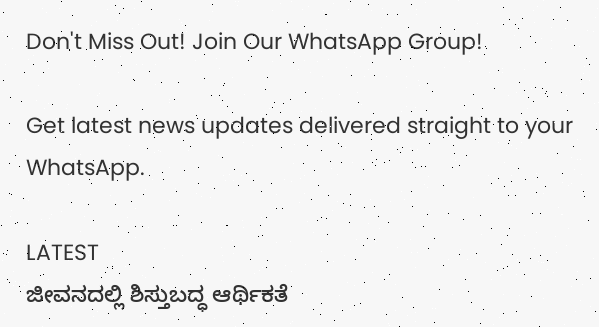Don't Miss Out! Join Our WhatsApp Group!

Get latest news updates delivered straight to your WhatsApp.

LATEST
ಜೀವನದಲ್ಲಿ ಶಿಸ್ತುಬದ್ಧ ಆರ್ಥಿಕತೆ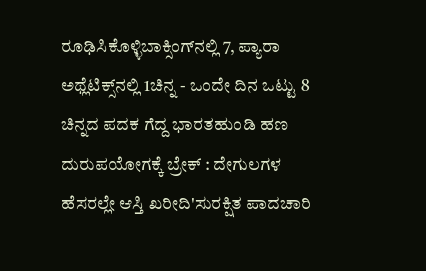ರೂಢಿಸಿಕೊಳ್ಳಿಬಾಕ್ಸಿಂಗ್‌ನಲ್ಲಿ 7, ಪ್ಯಾರಾ ಅಥ್ಲೆಟಿಕ್ಸ್‌ನಲ್ಲಿ 1ಚಿನ್ನ - ಒಂದೇ ದಿನ ಒಟ್ಟು 8 ಚಿನ್ನದ ಪದಕ ಗೆದ್ದ ಭಾರತಹುಂಡಿ ಹಣ ದುರುಪಯೋಗಕ್ಕೆ ಬ್ರೇಕ್ : ದೇಗುಲಗಳ ಹೆಸರಲ್ಲೇ ಆಸ್ತಿ ಖರೀದಿ'ಸುರಕ್ಷಿತ ಪಾದಚಾರಿ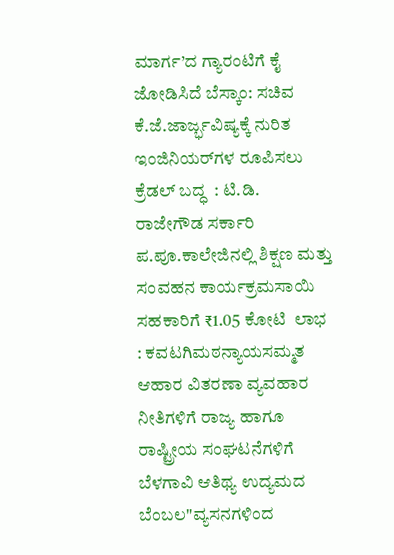ಮಾರ್ಗ’ದ ಗ್ಯಾರಂಟಿಗೆ ಕೈ ಜೋಡಿಸಿದೆ ಬೆಸ್ಕಾಂ: ಸಚಿವ ಕೆ.ಜೆ.ಜಾರ್ಜ್ಭವಿಷ್ಯಕ್ಕೆ ನುರಿತ ಇಂಜಿನಿಯರ್‌ಗಳ ರೂಪಿಸಲು  ಕ್ರೆಡಲ್‌ ಬದ್ಧ  : ಟಿ.ಡಿ. ರಾಜೇಗೌಡ ಸರ್ಕಾರಿ ಪ.ಪೂ.ಕಾಲೇಜಿನಲ್ಲಿ ಶಿಕ್ಷಣ ಮತ್ತು ಸಂವಹನ ಕಾರ್ಯಕ್ರಮಸಾಯಿ ಸಹಕಾರಿಗೆ ₹1.05 ಕೋಟಿ  ಲಾಭ : ಕವಟಗಿಮಠನ್ಯಾಯಸಮ್ಮತ ಆಹಾರ ವಿತರಣಾ ವ್ಯವಹಾರ ನೀತಿಗಳಿಗೆ ರಾಜ್ಯ ಹಾಗೂ ರಾಷ್ಟ್ರೀಯ ಸಂಘಟನೆಗಳಿಗೆ ಬೆಳಗಾವಿ ಆತಿಥ್ಯ ಉದ್ಯಮದ ಬೆಂಬಲ"ವ್ಯಸನಗಳಿಂದ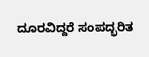ದೂರವಿದ್ದರೆ ಸಂಪದ್ಭರಿತ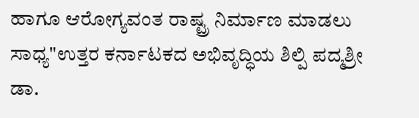ಹಾಗೂ ಆರೋಗ್ಯವಂತ ರಾಷ್ಟ್ರ ನಿರ್ಮಾಣ ಮಾಡಲು ಸಾಧ್ಯ"ಉತ್ತರ ಕರ್ನಾಟಕದ ಅಭಿವೃದ್ಧಿಯ ಶಿಲ್ಪಿ ಪದ್ಮಶ್ರೀ ಡಾ.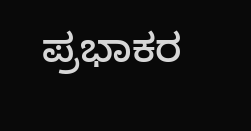ಪ್ರಭಾಕರ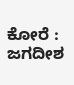ಕೋರೆ : ಜಗದೀಶ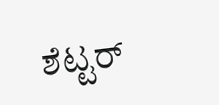ಶೆಟ್ಟರ್